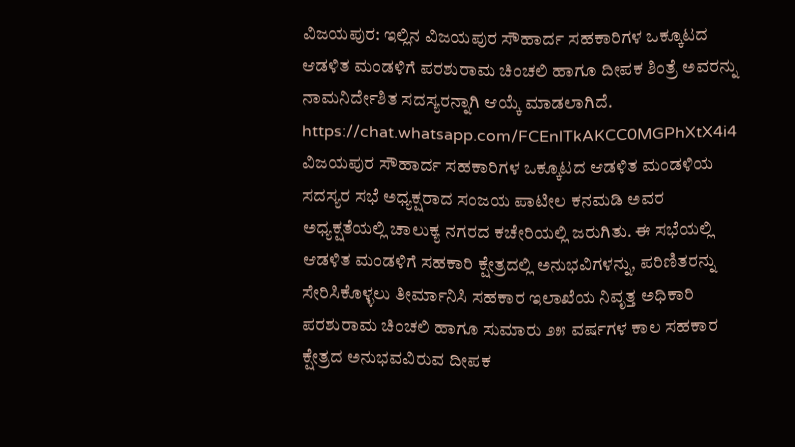ವಿಜಯಪುರ: ಇಲ್ಲಿನ ವಿಜಯಪುರ ಸೌಹಾರ್ದ ಸಹಕಾರಿಗಳ ಒಕ್ಕೂಟದ ಆಡಳಿತ ಮಂಡಳಿಗೆ ಪರಶುರಾಮ ಚಿಂಚಲಿ ಹಾಗೂ ದೀಪಕ ಶಿಂತ್ರೆ ಅವರನ್ನು ನಾಮನಿರ್ದೇಶಿತ ಸದಸ್ಯರನ್ನಾಗಿ ಆಯ್ಕೆ ಮಾಡಲಾಗಿದೆ.
https://chat.whatsapp.com/FCEnlTkAKCC0MGPhXtX4i4
ವಿಜಯಪುರ ಸೌಹಾರ್ದ ಸಹಕಾರಿಗಳ ಒಕ್ಕೂಟದ ಆಡಳಿತ ಮಂಡಳಿಯ ಸದಸ್ಯರ ಸಭೆ ಅಧ್ಯಕ್ಷರಾದ ಸಂಜಯ ಪಾಟೀಲ ಕನಮಡಿ ಅವರ ಅಧ್ಯಕ್ಷತೆಯಲ್ಲಿ ಚಾಲುಕ್ಯ ನಗರದ ಕಚೇರಿಯಲ್ಲಿ ಜರುಗಿತು. ಈ ಸಭೆಯಲ್ಲಿ ಆಡಳಿತ ಮಂಡಳಿಗೆ ಸಹಕಾರಿ ಕ್ಷೇತ್ರದಲ್ಲಿ ಅನುಭವಿಗಳನ್ನು, ಪರಿಣಿತರನ್ನು ಸೇರಿಸಿಕೊಳ್ಳಲು ತೀರ್ಮಾನಿಸಿ ಸಹಕಾರ ಇಲಾಖೆಯ ನಿವೃತ್ತ ಅಧಿಕಾರಿ ಪರಶುರಾಮ ಚಿಂಚಲಿ ಹಾಗೂ ಸುಮಾರು ೨೫ ವರ್ಷಗಳ ಕಾಲ ಸಹಕಾರ ಕ್ಷೇತ್ರದ ಅನುಭವವಿರುವ ದೀಪಕ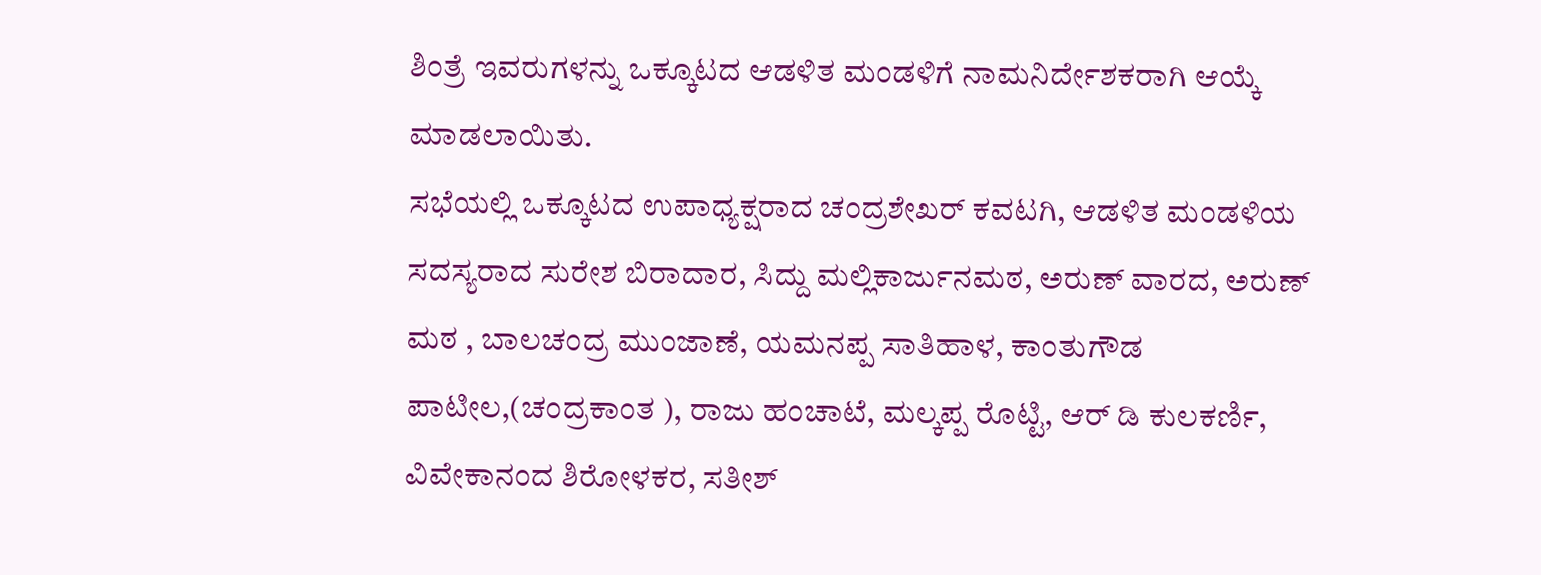ಶಿಂತ್ರೆ ಇವರುಗಳನ್ನು ಒಕ್ಕೂಟದ ಆಡಳಿತ ಮಂಡಳಿಗೆ ನಾಮನಿರ್ದೇಶಕರಾಗಿ ಆಯ್ಕೆ ಮಾಡಲಾಯಿತು.
ಸಭೆಯಲ್ಲಿ ಒಕ್ಕೂಟದ ಉಪಾಧ್ಯಕ್ಷರಾದ ಚಂದ್ರಶೇಖರ್ ಕವಟಗಿ, ಆಡಳಿತ ಮಂಡಳಿಯ ಸದಸ್ಯರಾದ ಸುರೇಶ ಬಿರಾದಾರ, ಸಿದ್ದು ಮಲ್ಲಿಕಾರ್ಜುನಮಠ, ಅರುಣ್ ವಾರದ, ಅರುಣ್ ಮಠ , ಬಾಲಚಂದ್ರ ಮುಂಜಾಣೆ, ಯಮನಪ್ಪ ಸಾತಿಹಾಳ, ಕಾಂತುಗೌಡ ಪಾಟೀಲ,(ಚಂದ್ರಕಾಂತ ), ರಾಜು ಹಂಚಾಟೆ, ಮಲ್ಕಪ್ಪ ರೊಟ್ಟಿ, ಆರ್ ಡಿ ಕುಲಕರ್ಣಿ, ವಿವೇಕಾನಂದ ಶಿರೋಳಕರ, ಸತೀಶ್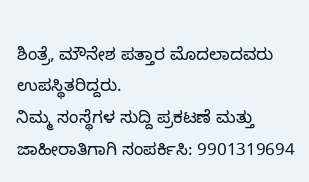ಶಿಂತ್ರೆ, ಮೌನೇಶ ಪತ್ತಾರ ಮೊದಲಾದವರು ಉಪಸ್ಥಿತರಿದ್ದರು.
ನಿಮ್ಮ ಸಂಸ್ಥೆಗಳ ಸುದ್ದಿ ಪ್ರಕಟಣೆ ಮತ್ತು ಜಾಹೀರಾತಿಗಾಗಿ ಸಂಪರ್ಕಿಸಿ: 9901319694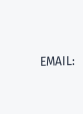EMAIL: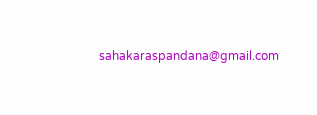sahakaraspandana@gmail.com